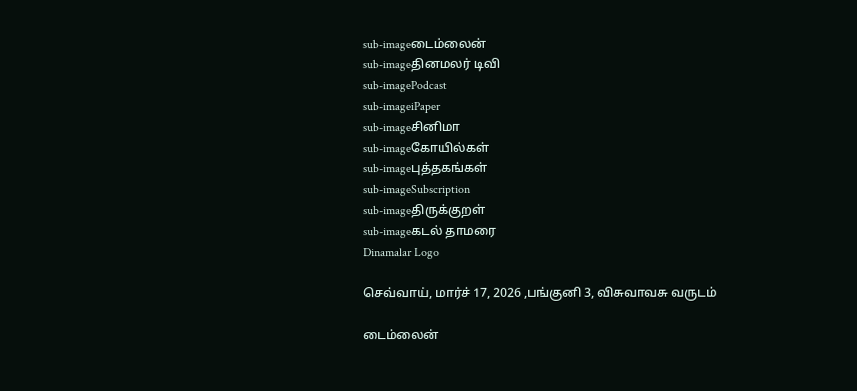sub-imageடைம்லைன்
sub-imageதினமலர் டிவி
sub-imagePodcast
sub-imageiPaper
sub-imageசினிமா
sub-imageகோயில்கள்
sub-imageபுத்தகங்கள்
sub-imageSubscription
sub-imageதிருக்குறள்
sub-imageகடல் தாமரை
Dinamalar Logo

செவ்வாய், மார்ச் 17, 2026 ,பங்குனி 3, விசுவாவசு வருடம்

டைம்லைன்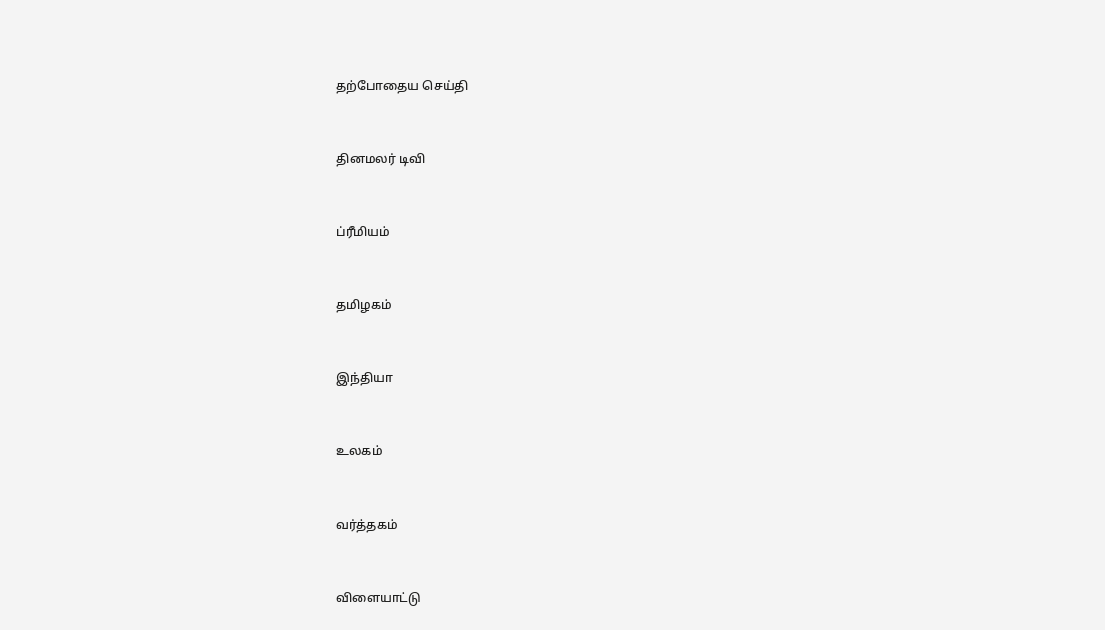தற்போதைய செய்தி


தினமலர் டிவி


ப்ரீமியம்


தமிழகம்


இந்தியா


உலகம்


வர்த்தகம்


விளையாட்டு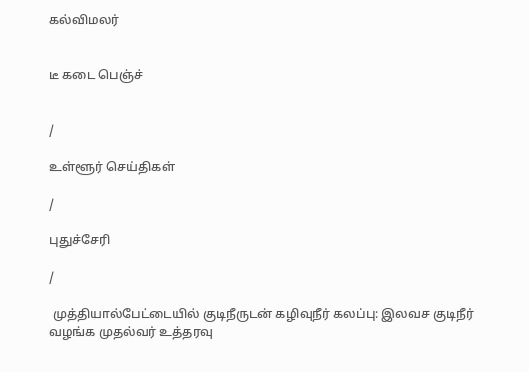கல்விமலர்


டீ கடை பெஞ்ச்


/

உள்ளூர் செய்திகள்

/

புதுச்சேரி

/

 முத்தியால்பேட்டையில் குடிநீருடன் கழிவுநீர் கலப்பு: இலவச குடிநீர் வழங்க முதல்வர் உத்தரவு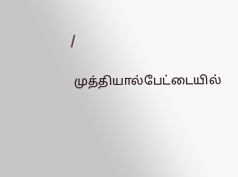/

 முத்தியால்பேட்டையில்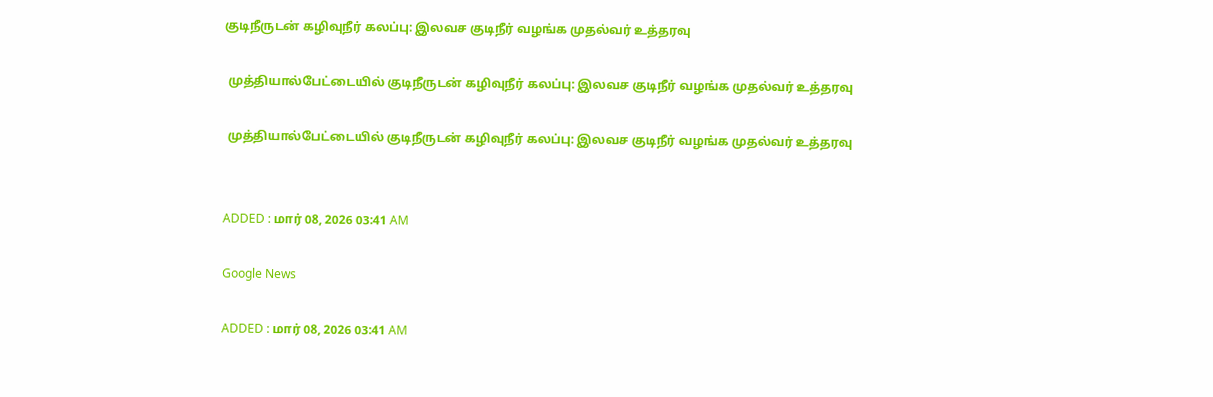குடிநீருடன் கழிவுநீர் கலப்பு: இலவச குடிநீர் வழங்க முதல்வர் உத்தரவு

 முத்தியால்பேட்டையில் குடிநீருடன் கழிவுநீர் கலப்பு: இலவச குடிநீர் வழங்க முதல்வர் உத்தரவு

 முத்தியால்பேட்டையில் குடிநீருடன் கழிவுநீர் கலப்பு: இலவச குடிநீர் வழங்க முதல்வர் உத்தரவு


ADDED : மார் 08, 2026 03:41 AM

Google News

ADDED : மார் 08, 2026 03:41 AM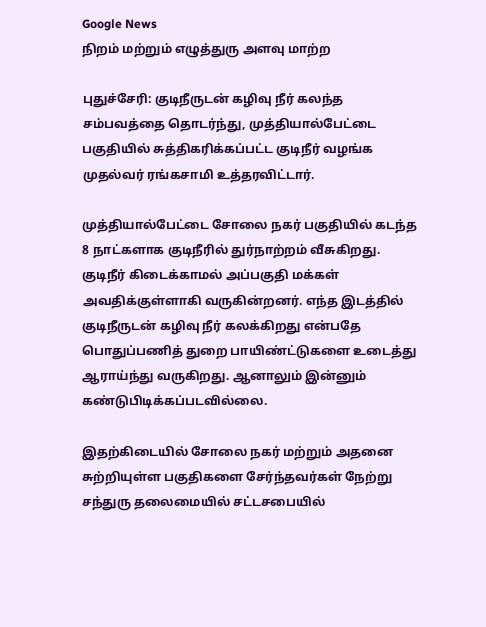Google News
நிறம் மற்றும் எழுத்துரு அளவு மாற்ற

புதுச்சேரி: குடிநீருடன் கழிவு நீர் கலந்த சம்பவத்தை தொடர்ந்து, முத்தியால்பேட்டை பகுதியில் சுத்திகரிக்கப்பட்ட குடிநீர் வழங்க முதல்வர் ரங்கசாமி உத்தரவிட்டார்.

முத்தியால்பேட்டை சோலை நகர் பகுதியில் கடந்த 8 நாட்களாக குடிநீரில் துர்நாற்றம் வீசுகிறது. குடிநீர் கிடைக்காமல் அப்பகுதி மக்கள் அவதிக்குள்ளாகி வருகின்றனர். எந்த இடத்தில் குடிநீருடன் கழிவு நீர் கலக்கிறது என்பதே பொதுப்பணித் துறை பாயிண்ட்டுகளை உடைத்து ஆராய்ந்து வருகிறது. ஆனாலும் இன்னும் கண்டுபிடிக்கப்படவில்லை.

இதற்கிடையில் சோலை நகர் மற்றும் அதனை சுற்றியுள்ள பகுதிகளை சேர்ந்தவர்கள் நேற்று சந்துரு தலைமையில் சட்டசபையில்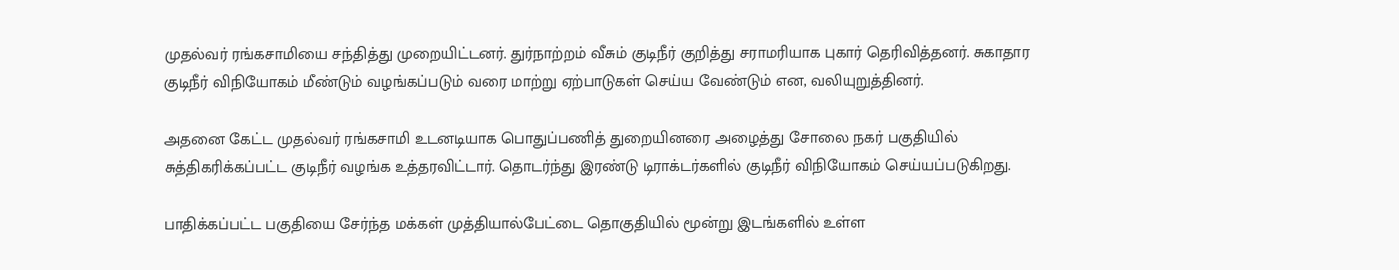முதல்வர் ரங்கசாமியை சந்தித்து முறையிட்டனர். துர்நாற்றம் வீசும் குடிநீர் குறித்து சராமரியாக புகார் தெரிவித்தனர். சுகாதார குடிநீர் விநியோகம் மீண்டும் வழங்கப்படும் வரை மாற்று ஏற்பாடுகள் செய்ய வேண்டும் என, வலியுறுத்தினர்.

அதனை கேட்ட முதல்வர் ரங்கசாமி உடனடியாக பொதுப்பணித் துறையினரை அழைத்து சோலை நகர் பகுதியில் சுத்திகரிக்கப்பட்ட குடிநீர் வழங்க உத்தரவிட்டார். தொடர்ந்து இரண்டு டிராக்டர்களில் குடிநீர் விநியோகம் செய்யப்படுகிறது.

பாதிக்கப்பட்ட பகுதியை சேர்ந்த மக்கள் முத்தியால்பேட்டை தொகுதியில் மூன்று இடங்களில் உள்ள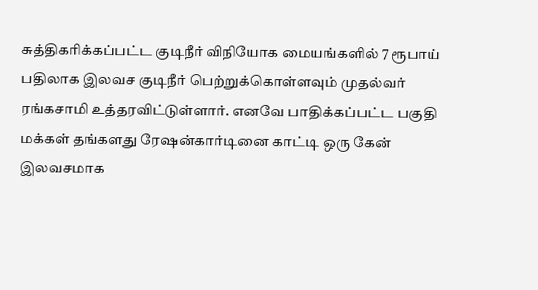சுத்திகரிக்கப்பட்ட குடிநீர் விநியோக மையங்களில் 7 ரூபாய் பதிலாக இலவச குடிநீர் பெற்றுக்கொள்ளவும் முதல்வர் ரங்கசாமி உத்தரவிட்டுள்ளார். எனவே பாதிக்கப்பட்ட பகுதி மக்கள் தங்களது ரேஷன்கார்டினை காட்டி ஒரு கேன் இலவசமாக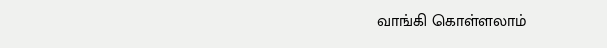வாங்கி கொள்ளலாம்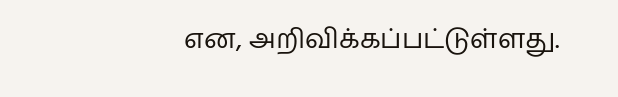என, அறிவிக்கப்பட்டுள்ளது.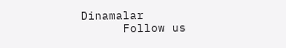Dinamalar
      Follow us